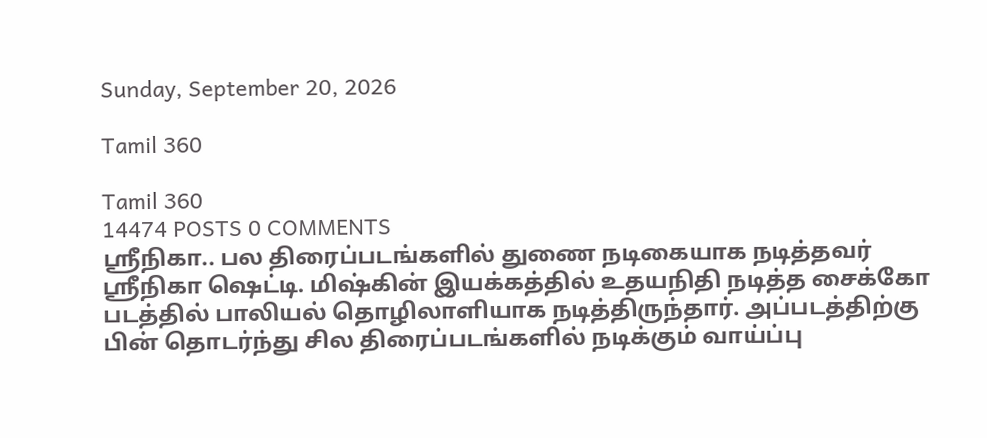Sunday, September 20, 2026

Tamil 360

Tamil 360
14474 POSTS 0 COMMENTS
ஸ்ரீநிகா.. பல திரைப்படங்களில் துணை நடிகையாக நடித்தவர் ஸ்ரீநிகா ஷெட்டி. மிஷ்கின் இயக்கத்தில் உதயநிதி நடித்த சைக்கோ படத்தில் பாலியல் தொழிலாளியாக நடித்திருந்தார். அப்படத்திற்கு பின் தொடர்ந்து சில திரைப்படங்களில் நடிக்கும் வாய்ப்பு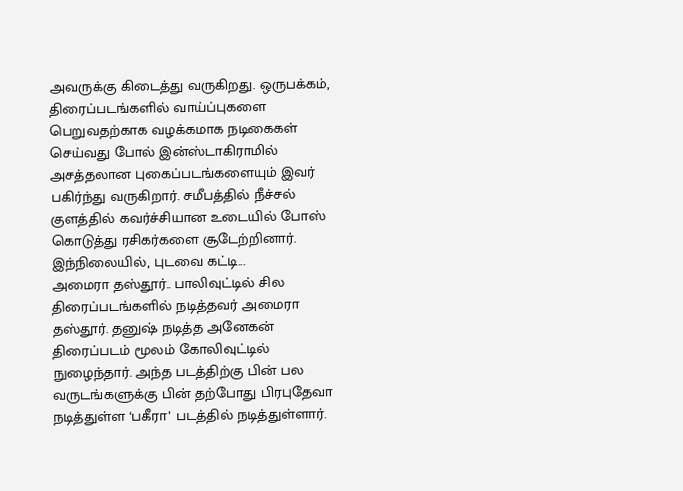அவருக்கு கிடைத்து வருகிறது. ஒருபக்கம், திரைப்படங்களில் வாய்ப்புகளை பெறுவதற்காக வழக்கமாக நடிகைகள் செய்வது போல் இன்ஸ்டாகிராமில் அசத்தலான புகைப்படங்களையும் இவர் பகிர்ந்து வருகிறார். சமீபத்தில் நீச்சல் குளத்தில் கவர்ச்சியான உடையில் போஸ் கொடுத்து ரசிகர்களை சூடேற்றினார். இந்நிலையில், புடவை கட்டி...
அமைரா தஸ்தூர்.. பாலிவுட்டில் சில திரைப்படங்களில் நடித்தவர் அமைரா தஸ்தூர். தனுஷ் நடித்த அனேகன் திரைப்படம் மூலம் கோலிவுட்டில் நுழைந்தார். அந்த படத்திற்கு பின் பல வருடங்களுக்கு பின் தற்போது பிரபுதேவா நடித்துள்ள ‘பகீரா’ படத்தில் நடித்துள்ளார்.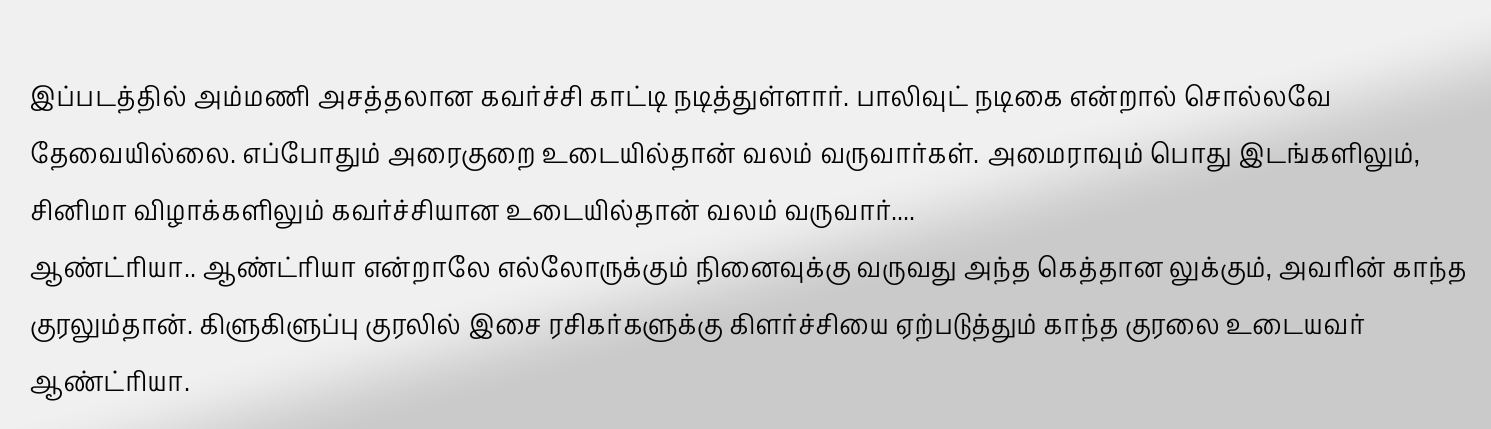இப்படத்தில் அம்மணி அசத்தலான கவர்ச்சி காட்டி நடித்துள்ளார். பாலிவுட் நடிகை என்றால் சொல்லவே தேவையில்லை. எப்போதும் அரைகுறை உடையில்தான் வலம் வருவார்கள். அமைராவும் பொது இடங்களிலும், சினிமா விழாக்களிலும் கவர்ச்சியான உடையில்தான் வலம் வருவார்....
ஆண்ட்ரியா.. ஆண்ட்ரியா என்றாலே எல்லோருக்கும் நினைவுக்கு வருவது அந்த கெத்தான லுக்கும், அவரின் காந்த குரலும்தான். கிளுகிளுப்பு குரலில் இசை ரசிகர்களுக்கு கிளர்ச்சியை ஏற்படுத்தும் காந்த குரலை உடையவர் ஆண்ட்ரியா.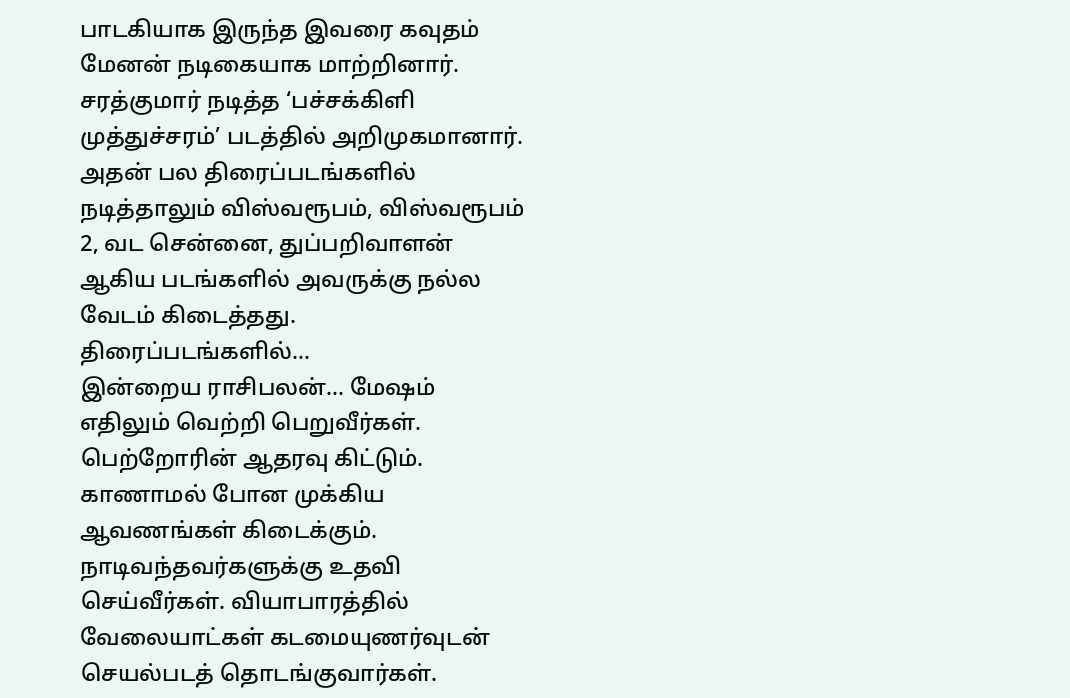பாடகியாக இருந்த இவரை கவுதம் மேனன் நடிகையாக மாற்றினார். சரத்குமார் நடித்த ‘பச்சக்கிளி முத்துச்சரம்’ படத்தில் அறிமுகமானார். அதன் பல திரைப்படங்களில் நடித்தாலும் விஸ்வரூபம், விஸ்வரூபம் 2, வட சென்னை, துப்பறிவாளன் ஆகிய படங்களில் அவருக்கு நல்ல வேடம் கிடைத்தது. திரைப்படங்களில்...
இன்றைய ராசிபலன்… மேஷம் எதிலும் வெற்றி பெறுவீர்கள். பெற்றோரின் ஆதரவு கிட்டும். காணாமல் போன முக்கிய ஆவணங்கள் கிடைக்கும். நாடிவந்தவர்களுக்கு உதவி செய்வீர்கள். வியாபாரத்தில் வேலையாட்கள் கடமையுணர்வுடன் செயல்படத் தொடங்குவார்கள்.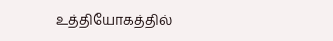உத்தியோகத்தில்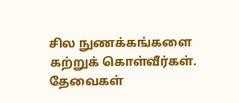சில நுணக்கங்களை கற்றுக் கொள்வீர்கள். தேவைகள்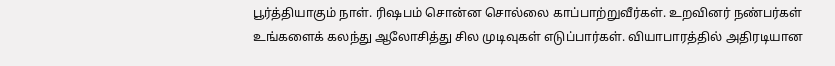பூர்த்தியாகும் நாள். ரிஷபம் சொன்ன சொல்லை காப்பாற்றுவீர்கள். உறவினர் நண்பர்கள் உங்களைக் கலந்து ஆலோசித்து சில முடிவுகள் எடுப்பார்கள். வியாபாரத்தில் அதிரடியான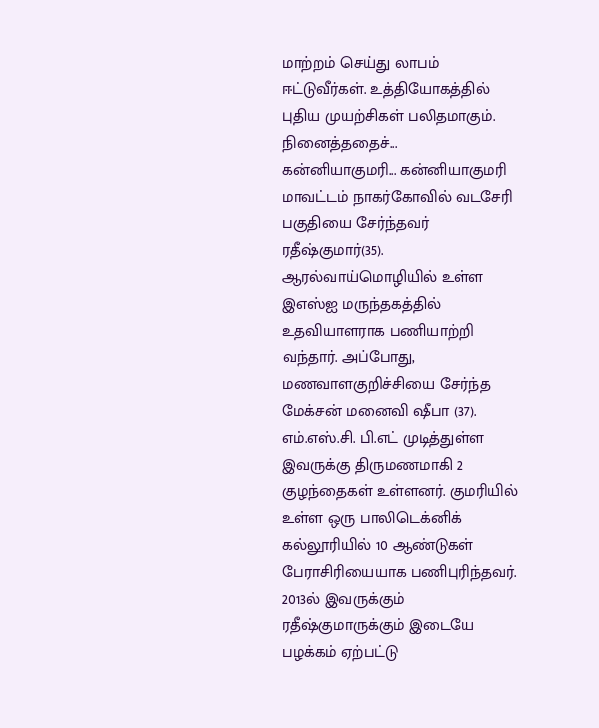மாற்றம் செய்து லாபம் ஈட்டுவீர்கள். உத்தியோகத்தில் புதிய முயற்சிகள் பலிதமாகும். நினைத்ததைச்...
கன்னியாகுமரி... கன்னியாகுமரி மாவட்டம் நாகர்கோவில் வடசேரி பகுதியை சேர்ந்தவர் ரதீஷ்குமார்(35). ஆரல்வாய்மொழியில் உள்ள இஎஸ்ஐ மருந்தகத்தில் உதவியாளராக பணியாற்றி வந்தார். அப்போது, மணவாளகுறிச்சியை சேர்ந்த மேக்சன் மனைவி ஷீபா (37). எம்.எஸ்.சி. பி.எட் முடித்துள்ள இவருக்கு திருமணமாகி 2 குழந்தைகள் உள்ளனர். குமரியில் உள்ள ஒரு பாலிடெக்னிக் கல்லூரியில் 10 ஆண்டுகள் பேராசிரியையாக பணிபுரிந்தவர். 2013ல் இவருக்கும் ரதீஷ்குமாருக்கும் இடையே பழக்கம் ஏற்பட்டு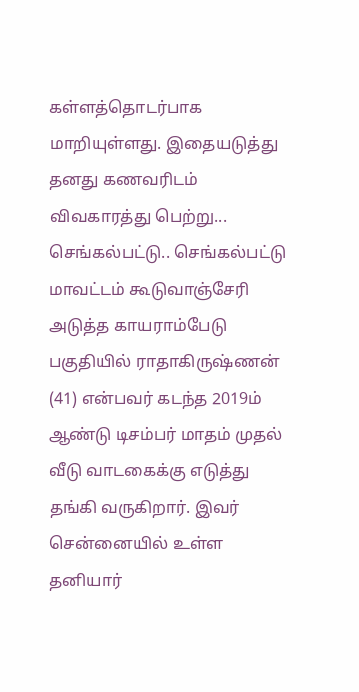கள்ளத்தொடர்பாக மாறியுள்ளது. இதையடுத்து தனது கணவரிடம் விவகாரத்து பெற்று...
செங்கல்பட்டு.. செங்கல்பட்டு மாவட்டம் கூடுவாஞ்சேரி அடுத்த காயராம்பேடு பகுதியில் ராதாகிருஷ்ணன் (41) என்பவர் கடந்த 2019ம் ஆண்டு டிசம்பர் மாதம் முதல் வீடு வாடகைக்கு எடுத்து தங்கி வருகிறார். இவர் சென்னையில் உள்ள தனியார்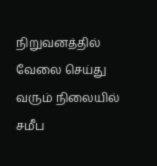நிறுவனத்தில் வேலை செய்து வரும் நிலையில் சமீப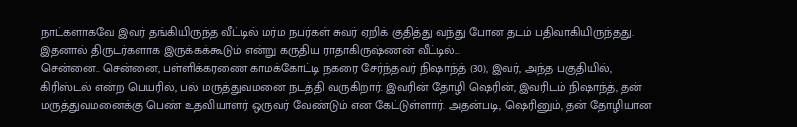நாட்களாகவே இவர் தங்கியிருந்த வீட்டில் மர்ம நபர்கள் சுவர் ஏறிக் குதித்து வந்து போன தடம் பதிவாகியிருந்தது. இதனால் திருடர்களாக இருக்கக்கூடும் என்று கருதிய ராதாகிருஷ்ணன் வீட்டில்...
சென்னை.. சென்னை, பள்ளிக்கரணை காமக்கோட்டி நகரை சேர்ந்தவர் நிஷாந்த் (30), இவர், அந்த பகுதியில், கிரிஸ்டல் என்ற பெயரில், பல் மருத்துவமனை நடத்தி வருகிறார். இவரின் தோழி ஷெரின், இவரிடம் நிஷாந்த், தன் மருத்துவமனைக்கு பெண் உதவியாளர் ஒருவர் வேண்டும் என கேட்டுள்ளார். அதன்படி, ஷெரினும், தன் தோழியான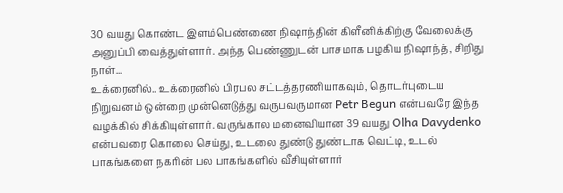30 வயது கொண்ட இளம்பெண்ணை நிஷாந்தின் கிளீனிக்கிற்கு வேலைக்கு அனுப்பி வைத்துள்ளார். அந்த பெண்ணுடன் பாசமாக பழகிய நிஷாந்த், சிறிது நாள்...
உக்ரைனில்.. உக்ரைனில் பிரபல சட்டத்தரணியாகவும், தொடர்புடைய நிறுவனம் ஒன்றை முன்னெடுத்து வருபவருமான Petr Begun என்பவரே இந்த வழக்கில் சிக்கியுள்ளார். வருங்கால மனைவியான 39 வயது Olha Davydenko என்பவரை கொலை செய்து, உடலை துண்டு துண்டாக வெட்டி, உடல் பாகங்களை நகரின் பல பாகங்களில் வீசியுள்ளார்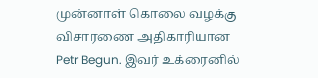முன்னாள் கொலை வழக்கு விசாரணை அதிகாரியான Petr Begun. இவர் உக்ரைனில்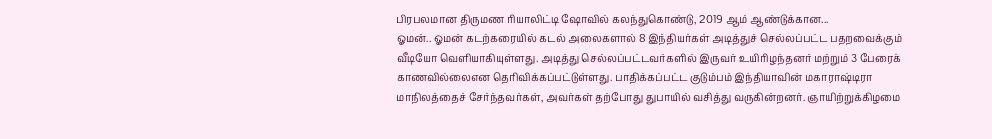பிரபலமான திருமண ரியாலிட்டி ஷோவில் கலந்துகொண்டு, 2019 ஆம் ஆண்டுக்கான...
ஓமன்.. ஓமன் கடற்கரையில் கடல் அலைகளால் 8 இந்தியர்கள் அடித்துச் செல்லப்பட்ட பதறவைக்கும் வீடியோ வெளியாகியுள்ளது. அடித்து செல்லப்பட்டவர்களில் இருவர் உயிரிழந்தனர் மற்றும் 3 பேரைக் காணவில்லைஎன தெரிவிக்கப்பட்டுள்ளது. பாதிக்கப்பட்ட குடும்பம் இந்தியாவின் மகாராஷ்டிரா மாநிலத்தைச் சேர்ந்தவர்கள், அவர்கள் தற்போது துபாயில் வசித்து வருகின்றனர். ஞாயிற்றுக்கிழமை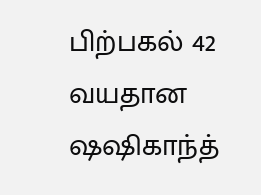பிற்பகல் 42 வயதான ஷஷிகாந்த்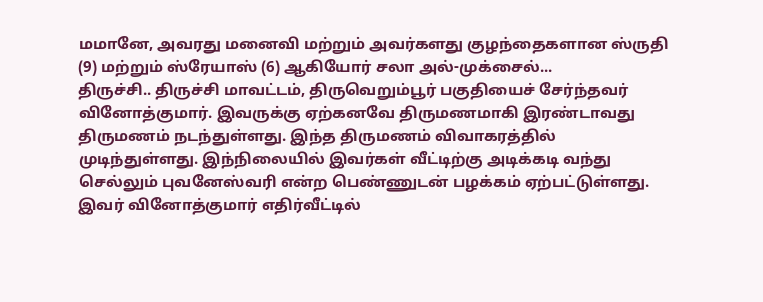மமானே, அவரது மனைவி மற்றும் அவர்களது குழந்தைகளான ஸ்ருதி (9) மற்றும் ஸ்ரேயாஸ் (6) ஆகியோர் சலா அல்-முக்சைல்...
திருச்சி.. திருச்சி மாவட்டம், திருவெறும்பூர் பகுதியைச் சேர்ந்தவர் வினோத்குமார். இவருக்கு ஏற்கனவே திருமணமாகி இரண்டாவது திருமணம் நடந்துள்ளது. இந்த திருமணம் விவாகரத்தில் முடிந்துள்ளது. இந்நிலையில் இவர்கள் வீட்டிற்கு அடிக்கடி வந்து செல்லும் புவனேஸ்வரி என்ற பெண்ணுடன் பழக்கம் ஏற்பட்டுள்ளது. இவர் வினோத்குமார் எதிர்வீட்டில்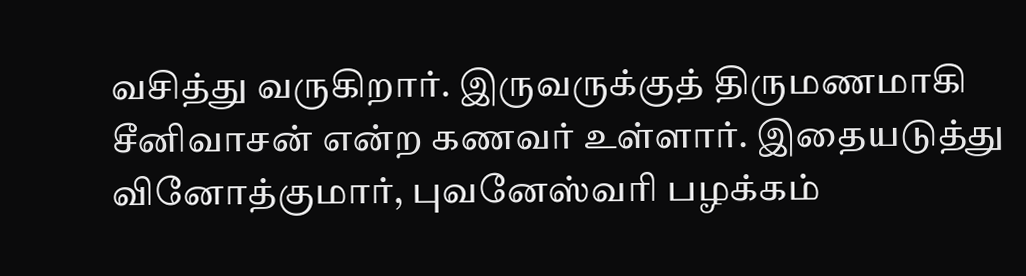வசித்து வருகிறார். இருவருக்குத் திருமணமாகி சீனிவாசன் என்ற கணவர் உள்ளார். இதையடுத்து வினோத்குமார், புவனேஸ்வரி பழக்கம்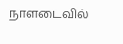நாளடைவில்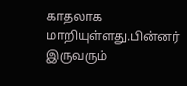காதலாக மாறியுள்ளது.பின்னர் இருவரும்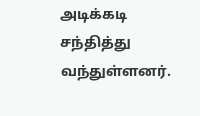அடிக்கடி சந்தித்து வந்துள்ளனர்.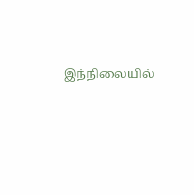இந்நிலையில்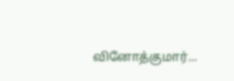வினோத்குமார்...